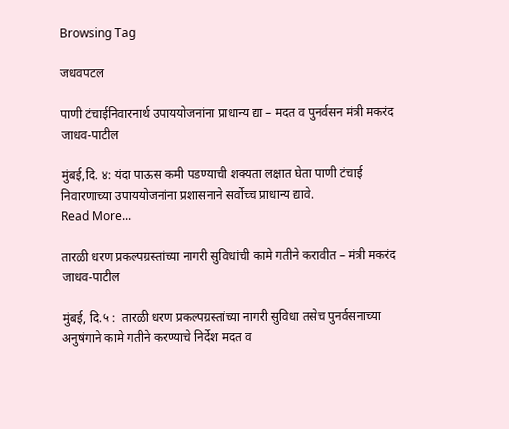Browsing Tag

जधवपटल

पाणी टंचाईनिवारनार्थ उपाययोजनांना प्राधान्य द्या – मदत व पुनर्वसन मंत्री मकरंद जाधव-पाटील

मुंबई,दि. ४: यंदा पाऊस कमी पडण्याची शक्यता लक्षात घेता पाणी टंचाई निवारणाच्या उपाययोजनांना प्रशासनाने सर्वोच्च प्राधान्य द्यावे.
Read More...

तारळी धरण प्रकल्पग्रस्तांच्या नागरी सुविधांची कामे गतीने करावीत – मंत्री मकरंद जाधव-पाटील

मुंबई, दि.५ :  तारळी धरण प्रकल्पग्रस्तांच्या नागरी सुविधा तसेच पुनर्वसनाच्या अनुषंगाने कामे गतीने करण्याचे निर्देश मदत व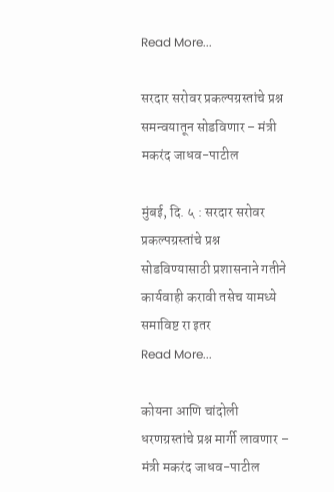Read More...

सरदार सरोवर प्रकल्पग्रस्तांचे प्रश्न समन्वयातून सोडविणार – मंत्री मकरंद जाधव-पाटील

मुंबई, दि. ५ : सरदार सरोवर प्रकल्पग्रस्तांचे प्रश्न सोडविण्यासाठी प्रशासनाने गतीने कार्यवाही करावी तसेच यामध्ये समाविष्ट रा इतर
Read More...

कोयना आणि चांदोली धरणग्रस्तांचे प्रश्न मार्गी लावणार – मंत्री मकरंद जाधव-पाटील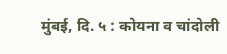मुंबई, दि. ५ : कोयना व चांदोली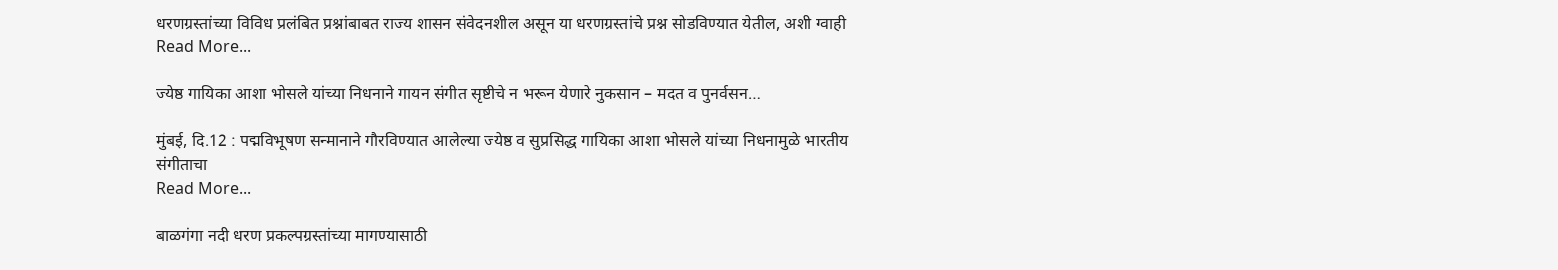धरणग्रस्तांच्या विविध प्रलंबित प्रश्नांबाबत राज्य शासन संवेदनशील असून या धरणग्रस्तांचे प्रश्न सोडविण्यात येतील, अशी ग्वाही
Read More...

ज्येष्ठ गायिका आशा भोसले यांच्या निधनाने गायन संगीत सृष्टीचे न भरून येणारे नुकसान – मदत व पुनर्वसन…

मुंबई, दि.12 : पद्मविभूषण सन्मानाने गौरविण्यात आलेल्या ज्येष्ठ व सुप्रसिद्ध गायिका आशा भोसले यांच्या निधनामुळे भारतीय संगीताचा
Read More...

बाळगंगा नदी धरण प्रकल्पग्रस्तांच्या मागण्यासाठी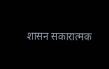शासन सकारात्मक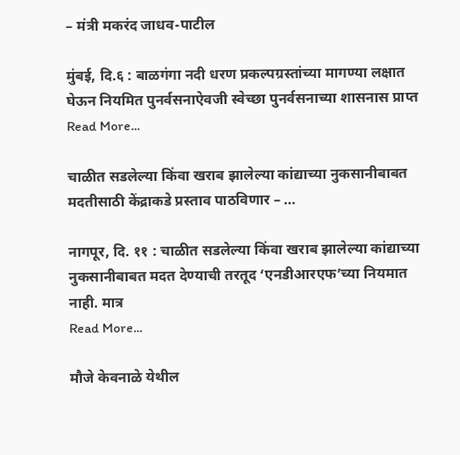– मंत्री मकरंद जाधव-पाटील

मुंबई, दि.६ : बाळगंगा नदी धरण प्रकल्पग्रस्तांच्या मागण्या लक्षात घेऊन नियमित पुनर्वसनाऐवजी स्वेच्छा पुनर्वसनाच्या शासनास प्राप्त
Read More...

चाळीत सडलेल्या किंवा खराब झालेल्या कांद्याच्या नुकसानीबाबत मदतीसाठी केंद्राकडे प्रस्ताव पाठविणार – …

नागपूर, दि. ११ : चाळीत सडलेल्या किंवा खराब झालेल्या कांद्याच्या नुकसानीबाबत मदत देण्याची तरतूद ‘एनडीआरएफ’च्या नियमात नाही. मात्र
Read More...

मौजे केवनाळे येथील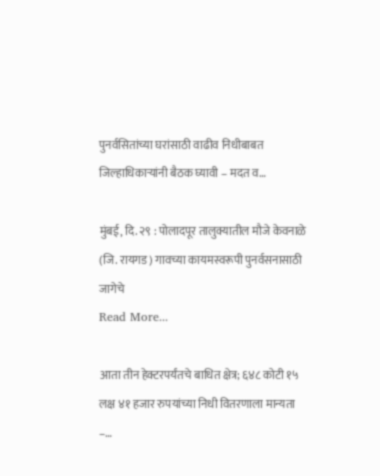पुनर्वसितांच्या घरांसाठी वाढीव निधीबाबत जिल्हाधिकाऱ्यांनी बैठक घ्यावी – मदत व…

मुंबई, दि. २९ : पोलादपूर तालुक्यातील मौजे केवनाळे (जि. रायगड) गावच्या कायमस्वरूपी पुनर्वसनासाठी जागेचे
Read More...

आता तीन हेक्टरपर्यंतचे बाधित क्षेत्र; ६४८ कोटी १५ लक्ष ४१ हजार रुपयांच्या निधी वितरणाला मान्यता –…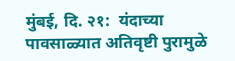मुंबई, दि. २१:  यंदाच्या पावसाळ्यात अतिवृष्टी पुरामुळे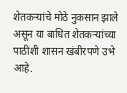शेतकऱ्यांचे मोठे नुकसान झाले असून या बाधित शेतकऱ्यांच्या पाठीशी शासन खंबीरपणे उभे आहे.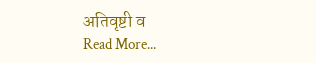अतिवृष्टी व
Read More...